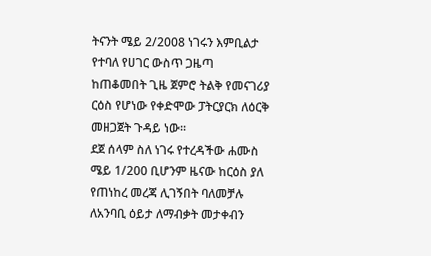ትናንት ሜይ 2/2008 ነገሩን እምቢልታ የተባለ የሀገር ውስጥ ጋዜጣ ከጠቆመበት ጊዜ ጀምሮ ትልቅ የመናገሪያ ርዕስ የሆነው የቀድሞው ፓትርያርክ ለዕርቅ መዘጋጀት ጉዳይ ነው፡፡
ደጀ ሰላም ስለ ነገሩ የተረዳችው ሐሙስ ሜይ 1/200 ቢሆንም ዜናው ከርዕስ ያለ የጠነከረ መረጃ ሊገኝበት ባለመቻሉ ለአንባቢ ዕይታ ለማብቃት መታቀብን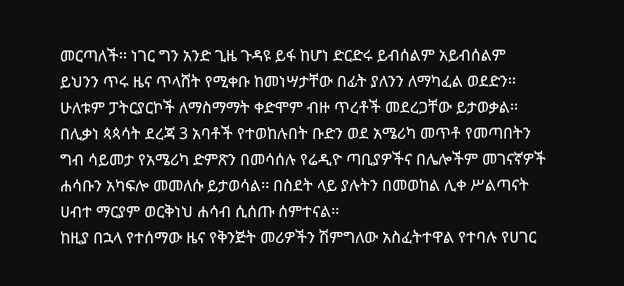መርጣለች፡፡ ነገር ግን አንድ ጊዜ ጉዳዩ ይፋ ከሆነ ድርድሩ ይብሰልም አይብሰልም ይህንን ጥሩ ዜና ጥላሸት የሚቀቡ ከመነሣታቸው በፊት ያለንን ለማካፈል ወደድን፡፡
ሁለቱም ፓትርያርኮች ለማስማማት ቀድሞም ብዙ ጥረቶች መደረጋቸው ይታወቃል፡፡ በሊቃነ ጳጳሳት ደረጃ 3 አባቶች የተወከሉበት ቡድን ወደ አሜሪካ መጥቶ የመጣበትን ግብ ሳይመታ የአሜሪካ ድምጽን በመሳሰሉ የሬዲዮ ጣቢያዎችና በሌሎችም መገናኛዎች ሐሳቡን አካፍሎ መመለሱ ይታወሳል፡፡ በስደት ላይ ያሉትን በመወከል ሊቀ ሥልጣናት ሀብተ ማርያም ወርቅነህ ሐሳብ ሲሰጡ ሰምተናል፡፡
ከዚያ በኋላ የተሰማው ዜና የቅንጅት መሪዎችን ሽምግለው አስፈትተዋል የተባሉ የሀገር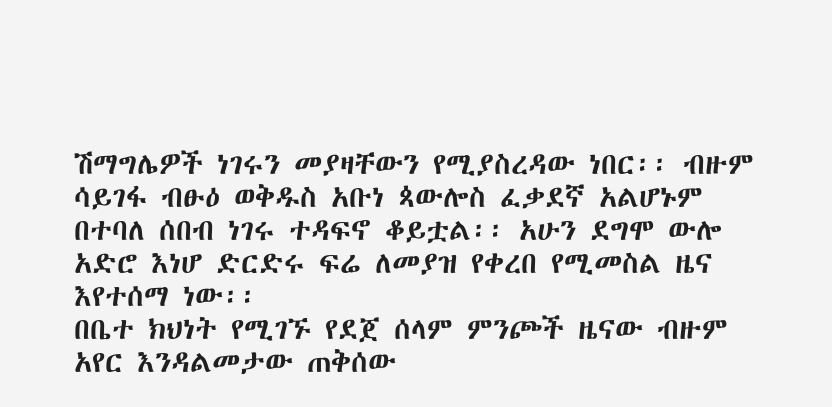ሽማግሌዎች ነገሩን መያዛቸውን የሚያስረዳው ነበር፡፡ ብዙም ሳይገፋ ብፁዕ ወቅዱስ አቡነ ጳውሎስ ፈቃደኛ አልሆኑም በተባለ ሰበብ ነገሩ ተዳፍኖ ቆይቷል፡፡ አሁን ደግሞ ውሎ አድሮ እነሆ ድርድሩ ፍሬ ለመያዝ የቀረበ የሚመስል ዜና እየተሰማ ነው፡፡
በቤተ ክህነት የሚገኙ የደጀ ሰላም ምንጮች ዜናው ብዙም አየር እንዳልመታው ጠቅሰው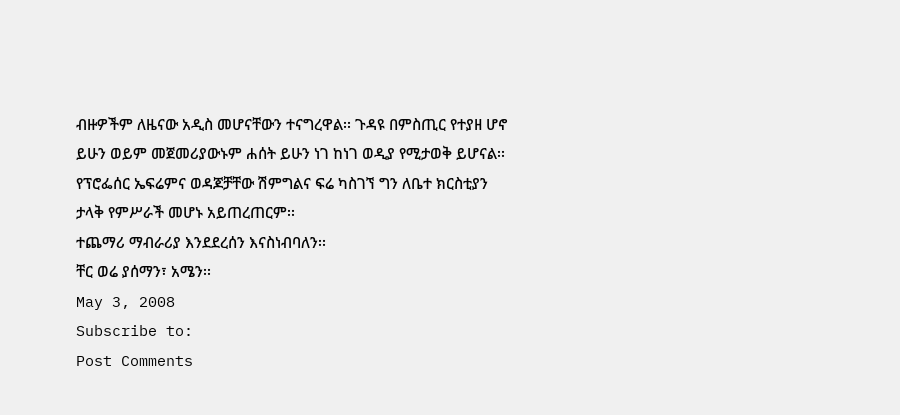ብዙዎችም ለዜናው አዲስ መሆናቸውን ተናግረዋል፡፡ ጉዳዩ በምስጢር የተያዘ ሆኖ ይሁን ወይም መጀመሪያውኑም ሐሰት ይሁን ነገ ከነገ ወዲያ የሚታወቅ ይሆናል፡፡ የፕሮፌሰር ኤፍሬምና ወዳጆቻቸው ሽምግልና ፍሬ ካስገኘ ግን ለቤተ ክርስቲያን ታላቅ የምሥራች መሆኑ አይጠረጠርም፡፡
ተጨማሪ ማብራሪያ እንደደረሰን እናስነብባለን፡፡
ቸር ወሬ ያሰማን፣ አሜን፡፡
May 3, 2008
Subscribe to:
Post Comments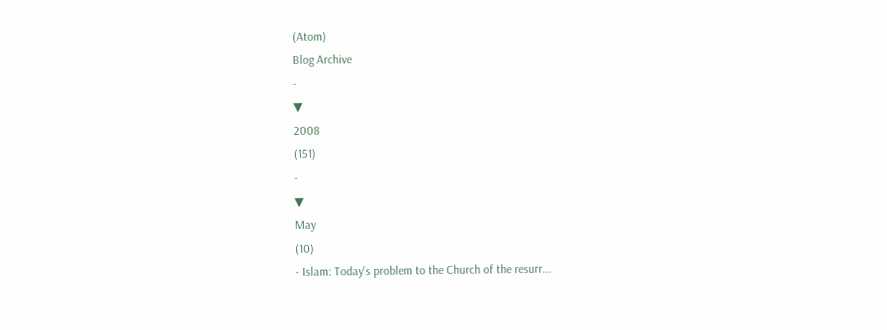(Atom)
Blog Archive
-
▼
2008
(151)
-
▼
May
(10)
- Islam: Today's problem to the Church of the resurr...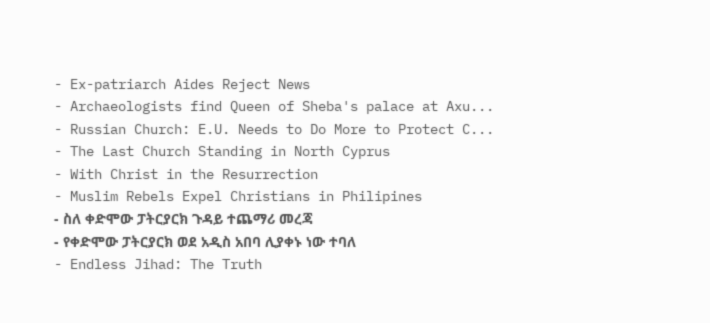- Ex-patriarch Aides Reject News
- Archaeologists find Queen of Sheba's palace at Axu...
- Russian Church: E.U. Needs to Do More to Protect C...
- The Last Church Standing in North Cyprus
- With Christ in the Resurrection
- Muslim Rebels Expel Christians in Philipines
- ስለ ቀድሞው ፓትርያርክ ጉዳይ ተጨማሪ መረጃ
- የቀድሞው ፓትርያርክ ወደ አዲስ አበባ ሊያቀኑ ነው ተባለ
- Endless Jihad: The Truth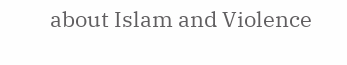about Islam and Violence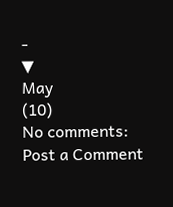-
▼
May
(10)
No comments:
Post a Comment